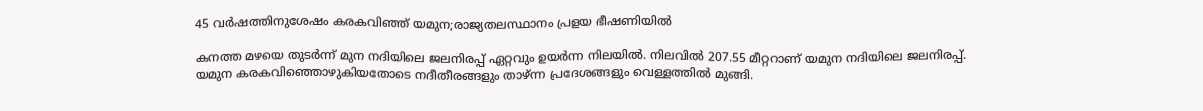45 വർഷത്തിനുശേഷം കരകവിഞ്ഞ് യമുന;രാജ്യതലസ്ഥാനം പ്രളയ ഭീഷണിയിൽ

കനത്ത മഴയെ തുടര്‍ന്ന് മുന നദിയിലെ ജലനിരപ്പ് ഏറ്റവും ഉയര്‍ന്ന നിലയില്‍. നിലവില്‍ 207.55 മീറ്ററാണ് യമുന നദിയിലെ ജലനിരപ്പ്. യമുന കരകവിഞ്ഞൊഴുകിയതോടെ നദീതീരങ്ങളും താഴ്ന്ന പ്രദേശങ്ങളും വെള്ളത്തില്‍ മുങ്ങി.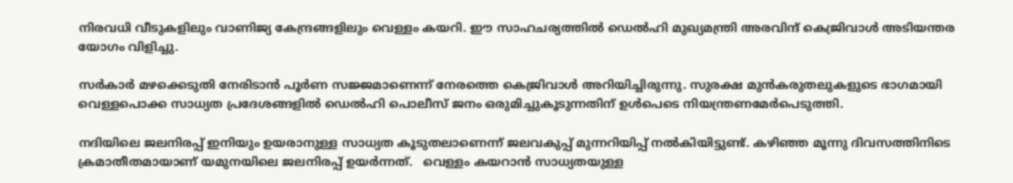നിരവധി വീടുകളിലും വാണിജ്യ കേന്ദ്രങ്ങളിലും വെള്ളം കയറി. ഈ സാഹചര്യത്തില്‍ ഡെല്‍ഹി മുഖ്യമന്ത്രി അരവിന്ദ് കെജ്രിവാള്‍ അടിയന്തര യോഗം വിളിച്ചു.

സര്‍കാര്‍ മഴക്കെടുതി നേരിടാന്‍ പൂര്‍ണ സജ്ജമാണെന്ന് നേരത്തെ കെജ്രിവാള്‍ അറിയിച്ചിരുന്നു. സുരക്ഷ മുന്‍കരുതലുകളുടെ ഭാഗമായി വെള്ളപൊക്ക സാധ്യത പ്രദേശങ്ങളില്‍ ഡെല്‍ഹി പൊലീസ് ജനം ഒരുമിച്ചുകൂടുന്നതിന് ഉള്‍പെടെ നിയന്ത്രണമേര്‍പെടുത്തി.

നദിയിലെ ജലനിരപ്പ് ഇനിയും ഉയരാനുള്ള സാധ്യത കൂടുതലാണെന്ന് ജലവകുപ്പ് മുന്നറിയിപ്പ് നല്‍കിയിട്ടുണ്ട്. കഴിഞ്ഞ മൂന്നു ദിവസത്തിനിടെ ക്രമാതീതമായാണ് യമുനയിലെ ജലനിരപ്പ് ഉയര്‍ന്നത്.   വെള്ളം കയറാന്‍ സാധ്യതയുള്ള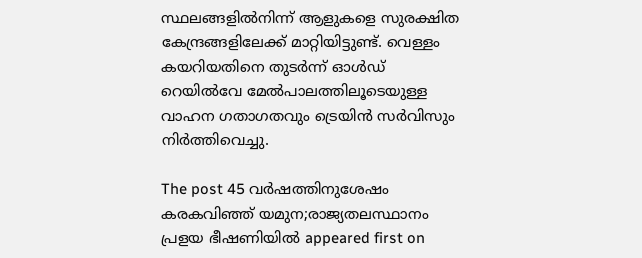സ്ഥലങ്ങളില്‍നിന്ന് ആളുകളെ സുരക്ഷിത കേന്ദ്രങ്ങളിലേക്ക് മാറ്റിയിട്ടുണ്ട്. വെള്ളം കയറിയതിനെ തുടര്‍ന്ന് ഓള്‍ഡ് റെയില്‍വേ മേല്‍പാലത്തിലൂടെയുള്ള വാഹന ഗതാഗതവും ട്രെയിന്‍ സര്‍വിസും നിര്‍ത്തിവെച്ചു.

The post 45 വർഷത്തിനുശേഷം കരകവിഞ്ഞ് യമുന;രാജ്യതലസ്ഥാനം പ്രളയ ഭീഷണിയിൽ appeared first on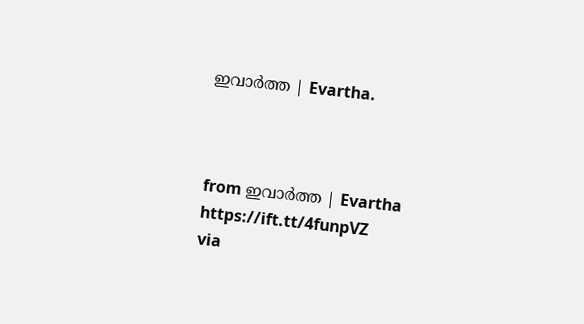ഇവാർത്ത | Evartha.



from ഇവാർത്ത | Evartha https://ift.tt/4funpVZ
via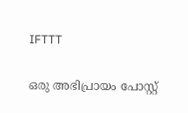IFTTT

ഒരു അഭിപ്രായം പോസ്റ്റ്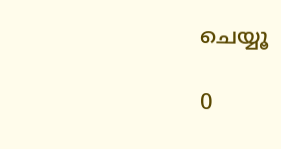ചെയ്യൂ

0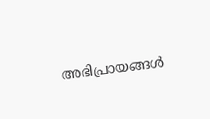അഭിപ്രായങ്ങള്‍